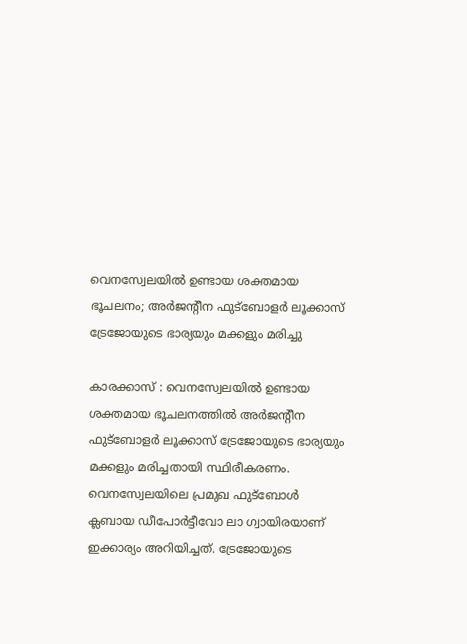വെനസ്വേലയില്‍ ഉണ്ടായ ശക്തമായ ഭൂചലനം; അര്‍ജന്റീന ഫുട്‌ബോളർ ലൂക്കാസ് ട്രേജോയുടെ ഭാര്യയും മക്കളും മരിച്ചു

കാരക്കാസ് : വെനസ്വേലയില്‍ ഉണ്ടായ ശക്തമായ ഭൂചലനത്തില്‍ അര്‍ജന്റീന ഫുട്‌ബോളര്‍ ലൂക്കാസ് ട്രേജോയുടെ ഭാര്യയും മക്കളും മരിച്ചതായി സ്ഥിരീകരണം. വെനസ്വേലയിലെ പ്രമുഖ ഫുട്‌ബോള്‍ ക്ലബായ ഡീപോര്‍ട്ടീവോ ലാ ഗ്വായിരയാണ് ഇക്കാര്യം അറിയിച്ചത്. ട്രേജോയുടെ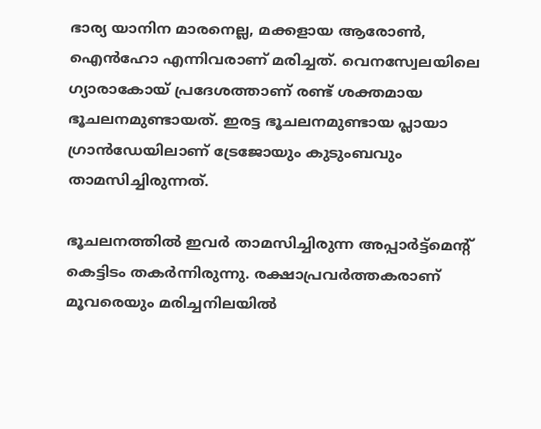ഭാര്യ യാനിന മാരനെല്ല, മക്കളായ ആരോണ്‍, ഐന്‍ഹോ എന്നിവരാണ് മരിച്ചത്. വെനസ്വേലയിലെ ഗ്യാരാകോയ് പ്രദേശത്താണ് രണ്ട് ശക്തമായ ഭൂചലനമുണ്ടായത്. ഇരട്ട ഭൂചലനമുണ്ടായ പ്ലായാ ഗ്രാന്‍ഡേയിലാണ് ട്രേജോയും കുടുംബവും താമസിച്ചിരുന്നത്.

ഭൂചലനത്തിൽ ഇവർ താമസിച്ചിരുന്ന അപ്പാര്‍ട്ട്‌മെന്റ് കെട്ടിടം തകര്‍ന്നിരുന്നു. രക്ഷാപ്രവര്‍ത്തകരാണ് മൂവരെയും മരിച്ചനിലയില്‍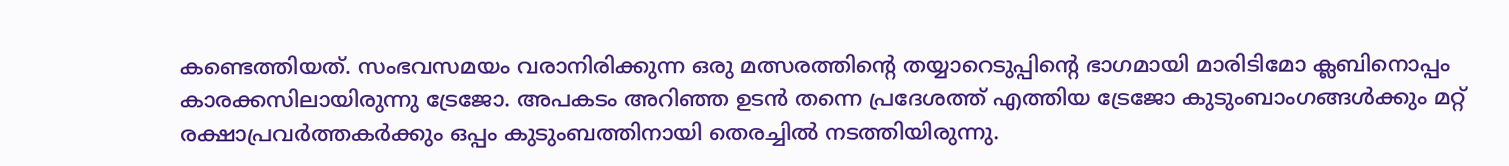കണ്ടെത്തിയത്. സംഭവസമയം വരാനിരിക്കുന്ന ഒരു മത്സരത്തിന്റെ തയ്യാറെടുപ്പിന്റെ ഭാഗമായി മാരിടിമോ ക്ലബിനൊപ്പം കാരക്കസിലായിരുന്നു ട്രേജോ. അപകടം അറിഞ്ഞ ഉടന്‍ തന്നെ പ്രദേശത്ത് എത്തിയ ട്രേജോ കുടുംബാംഗങ്ങള്‍ക്കും മറ്റ് രക്ഷാപ്രവര്‍ത്തകര്‍ക്കും ഒപ്പം കുടുംബത്തിനായി തെരച്ചില്‍ നടത്തിയിരുന്നു.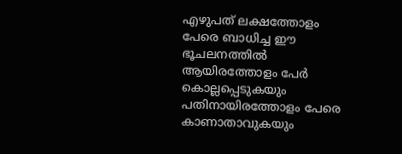എഴുപത് ലക്ഷത്തോളം പേരെ ബാധിച്ച ഈ ഭൂചലനത്തില്‍ ആയിരത്തോളം പേര്‍ കൊല്ലപ്പെടുകയും പതിനായിരത്തോളം പേരെ കാണാതാവുകയും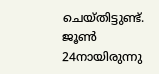ചെയ്തിട്ടുണ്ട്. ജൂണ്‍ 24നായിരുന്നു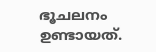ഭൂചലനം ഉണ്ടായത്.